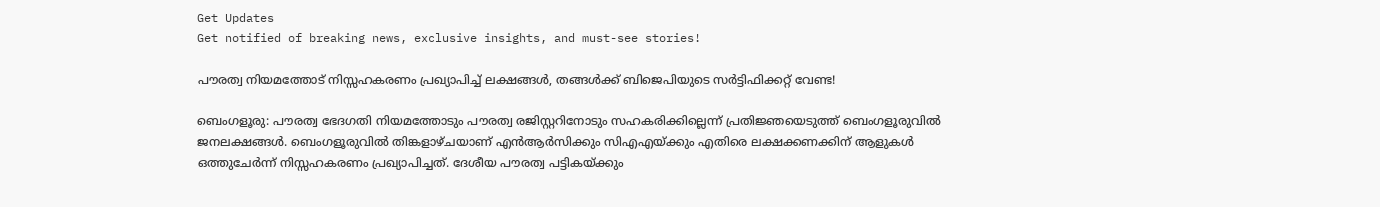Get Updates
Get notified of breaking news, exclusive insights, and must-see stories!

പൗരത്വ നിയമത്തോട് നിസ്സഹകരണം പ്രഖ്യാപിച്ച് ലക്ഷങ്ങൾ, തങ്ങൾക്ക് ബിജെപിയുടെ സര്‍ട്ടിഫിക്കറ്റ് വേണ്ട!

ബെംഗളൂരു: പൗരത്വ ഭേദഗതി നിയമത്തോടും പൗരത്വ രജിസ്റ്ററിനോടും സഹകരിക്കില്ലെന്ന് പ്രതിജ്ഞയെടുത്ത് ബെംഗളൂരുവില്‍ ജനലക്ഷങ്ങള്‍. ബെംഗളൂരുവില്‍ തിങ്കളാഴ്ചയാണ് എന്‍ആര്‍സിക്കും സിഎഎയ്ക്കും എതിരെ ലക്ഷക്കണക്കിന് ആളുകള്‍ ഒത്തുചേര്‍ന്ന് നിസ്സഹകരണം പ്രഖ്യാപിച്ചത്. ദേശീയ പൗരത്വ പട്ടികയ്ക്കും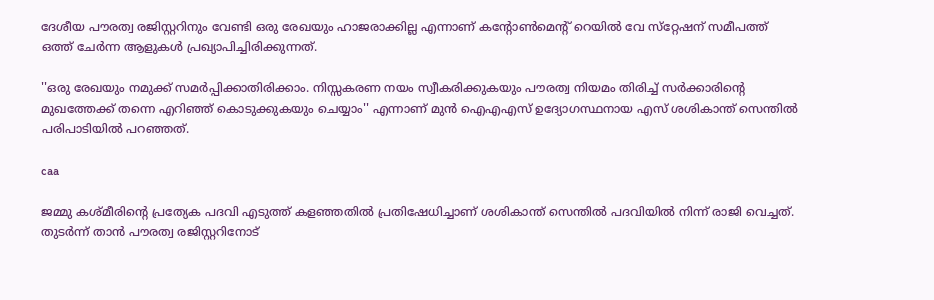ദേശീയ പൗരത്വ രജിസ്റ്ററിനും വേണ്ടി ഒരു രേഖയും ഹാജരാക്കില്ല എന്നാണ് കന്റോണ്‍മെന്റ് റെയില്‍ വേ സ്‌റ്റേഷന് സമീപത്ത് ഒത്ത് ചേര്‍ന്ന ആളുകള്‍ പ്രഖ്യാപിച്ചിരിക്കുന്നത്.

''ഒരു രേഖയും നമുക്ക് സമര്‍പ്പിക്കാതിരിക്കാം. നിസ്സകരണ നയം സ്വീകരിക്കുകയും പൗരത്വ നിയമം തിരിച്ച് സര്‍ക്കാരിന്റെ മുഖത്തേക്ക് തന്നെ എറിഞ്ഞ് കൊടുക്കുകയും ചെയ്യാം'' എന്നാണ് മുന്‍ ഐഎഎസ് ഉദ്യോഗസ്ഥനായ എസ് ശശികാന്ത് സെന്തില്‍ പരിപാടിയില്‍ പറഞ്ഞത്.

caa

ജമ്മു കശ്മീരിന്റെ പ്രത്യേക പദവി എടുത്ത് കളഞ്ഞതില്‍ പ്രതിഷേധിച്ചാണ് ശശികാന്ത് സെന്തില്‍ പദവിയില്‍ നിന്ന് രാജി വെച്ചത്. തുടര്‍ന്ന് താന്‍ പൗരത്വ രജിസ്റ്ററിനോട്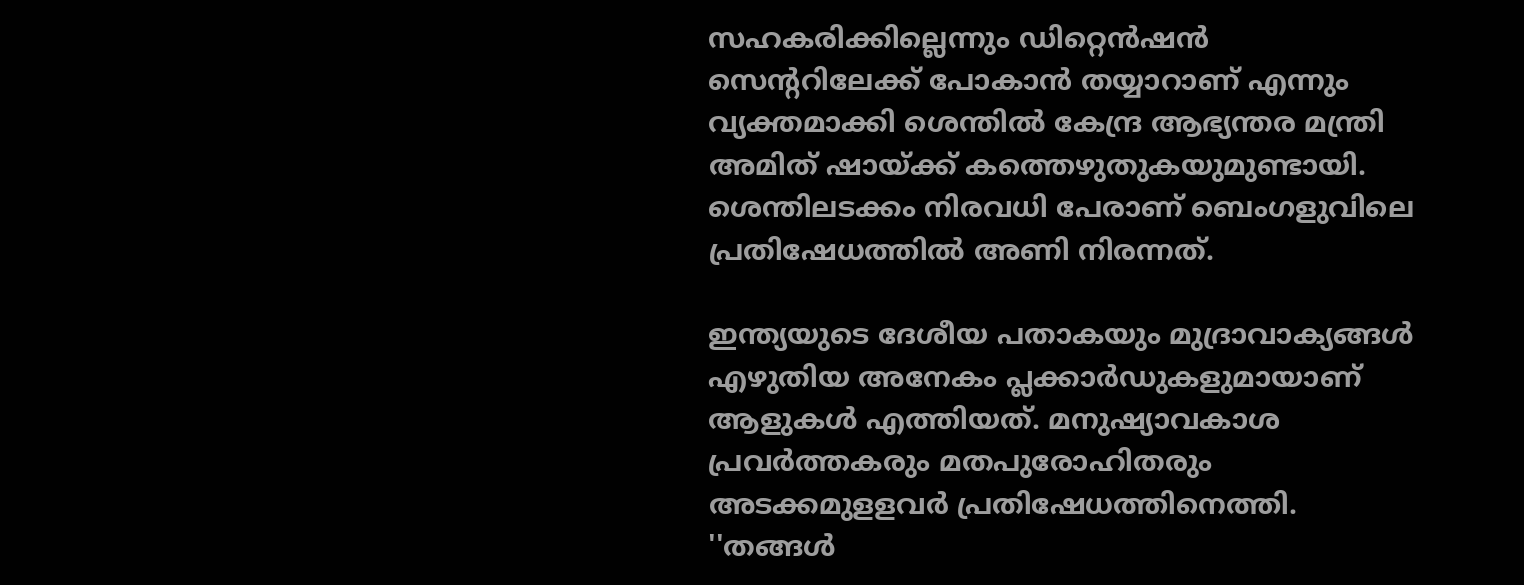സഹകരിക്കില്ലെന്നും ഡിറ്റെന്‍ഷന്‍ സെന്ററിലേക്ക് പോകാന്‍ തയ്യാറാണ് എന്നും വ്യക്തമാക്കി ശെന്തില്‍ കേന്ദ്ര ആഭ്യന്തര മന്ത്രി അമിത് ഷായ്ക്ക് കത്തെഴുതുകയുമുണ്ടായി. ശെന്തിലടക്കം നിരവധി പേരാണ് ബെംഗളുവിലെ പ്രതിഷേധത്തില്‍ അണി നിരന്നത്.

ഇന്ത്യയുടെ ദേശീയ പതാകയും മുദ്രാവാക്യങ്ങള്‍ എഴുതിയ അനേകം പ്ലക്കാര്‍ഡുകളുമായാണ് ആളുകള്‍ എത്തിയത്. മനുഷ്യാവകാശ പ്രവര്‍ത്തകരും മതപുരോഹിതരും അടക്കമുളളവര്‍ പ്രതിഷേധത്തിനെത്തി. ''തങ്ങള്‍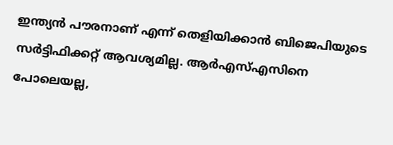ഇന്ത്യന്‍ പൗരനാണ് എന്ന് തെളിയിക്കാന്‍ ബിജെപിയുടെ സര്‍ട്ടിഫിക്കറ്റ് ആവശ്യമില്ല. ആര്‍എസ്എസിനെ പോലെയല്ല,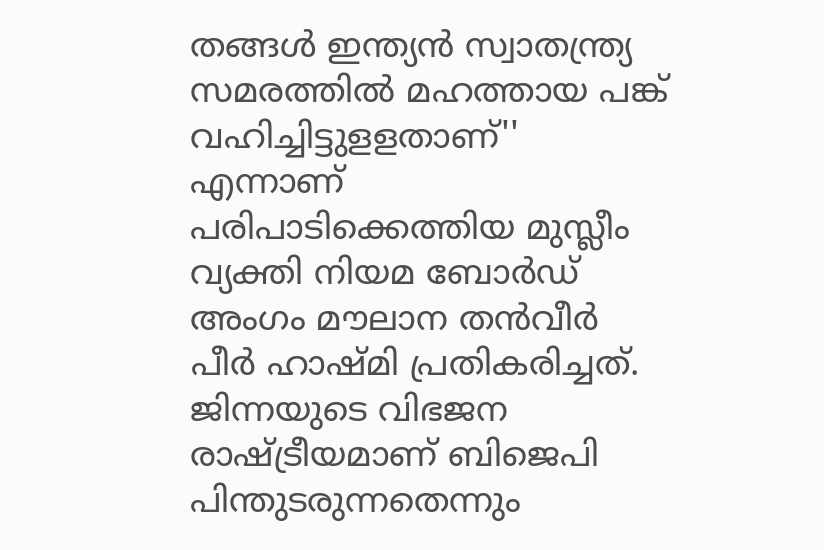തങ്ങള്‍ ഇന്ത്യന്‍ സ്വാതന്ത്ര്യ സമരത്തില്‍ മഹത്തായ പങ്ക് വഹിച്ചിട്ടുളളതാണ്'' എന്നാണ് പരിപാടിക്കെത്തിയ മുസ്ലീം വ്യക്തി നിയമ ബോര്‍ഡ് അംഗം മൗലാന തന്‍വീര്‍ പീര്‍ ഹാഷ്മി പ്രതികരിച്ചത്. ജിന്നയുടെ വിഭജന രാഷ്ട്രീയമാണ് ബിജെപി പിന്തുടരുന്നതെന്നും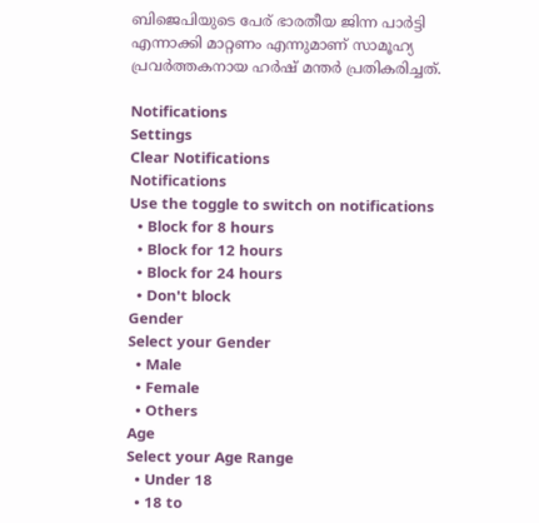ബിജെപിയുടെ പേര് ഭാരതീയ ജിന്ന പാര്‍ട്ടി എന്നാക്കി മാറ്റണം എന്നുമാണ് സാമൂഹ്യ പ്രവര്‍ത്തകനായ ഹര്‍ഷ് മന്തര്‍ പ്രതികരിച്ചത്.

Notifications
Settings
Clear Notifications
Notifications
Use the toggle to switch on notifications
  • Block for 8 hours
  • Block for 12 hours
  • Block for 24 hours
  • Don't block
Gender
Select your Gender
  • Male
  • Female
  • Others
Age
Select your Age Range
  • Under 18
  • 18 to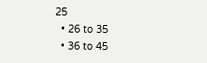25
  • 26 to 35
  • 36 to 45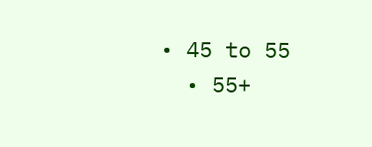• 45 to 55
  • 55+